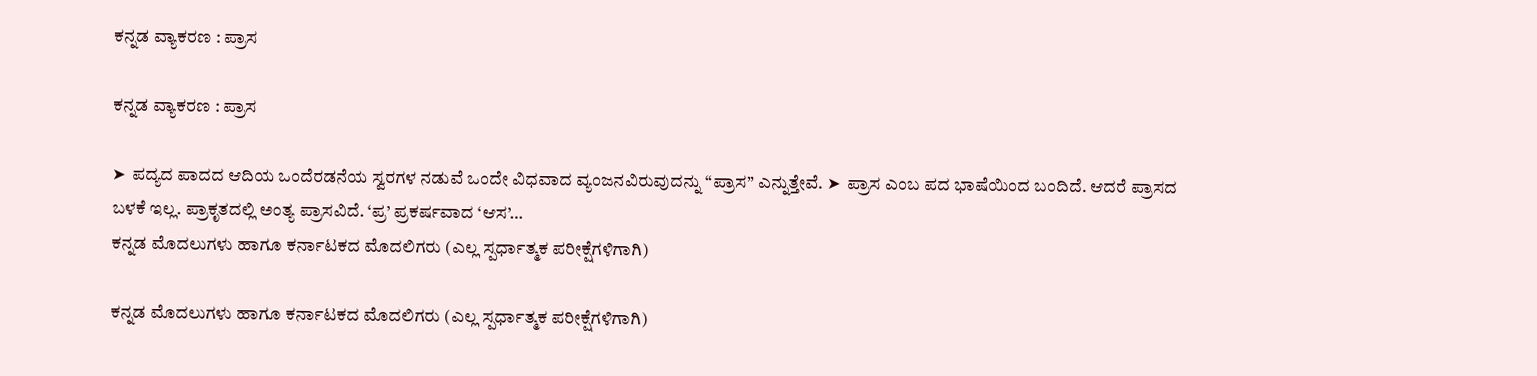ಕನ್ನಡ ವ್ಯಾಕರಣ : ಪ್ರಾಸ

ಕನ್ನಡ ವ್ಯಾಕರಣ : ಪ್ರಾಸ

➤  ಪದ್ಯದ ಪಾದದ ಆದಿಯ ಒಂದೆರಡನೆಯ ಸ್ವರಗಳ ನಡುವೆ ಒಂದೇ ವಿಧವಾದ ವ್ಯಂಜನವಿರುವುದನ್ನು “ಪ್ರಾಸ” ಎನ್ನುತ್ತೇವೆ. ➤  ಪ್ರಾಸ ಎಂಬ ಪದ ಭಾಷೆಯಿಂದ ಬಂದಿದೆ. ಆದರೆ ಪ್ರಾಸದ ಬಳಕೆ ಇಲ್ಲ. ಪ್ರಾಕೃತದಲ್ಲಿ ಅಂತ್ಯ ಪ್ರಾಸವಿದೆ. ‘ಪ್ರ’ ಪ್ರಕರ್ಷವಾದ ‘ಆಸ’…
ಕನ್ನಡ ಮೊದಲುಗಳು ಹಾಗೂ ಕರ್ನಾಟಕದ ಮೊದಲಿಗರು (ಎಲ್ಲ ಸ್ಪರ್ಧಾತ್ಮಕ ಪರೀಕ್ಷೆಗಳಿಗಾಗಿ)

ಕನ್ನಡ ಮೊದಲುಗಳು ಹಾಗೂ ಕರ್ನಾಟಕದ ಮೊದಲಿಗರು (ಎಲ್ಲ ಸ್ಪರ್ಧಾತ್ಮಕ ಪರೀಕ್ಷೆಗಳಿಗಾಗಿ)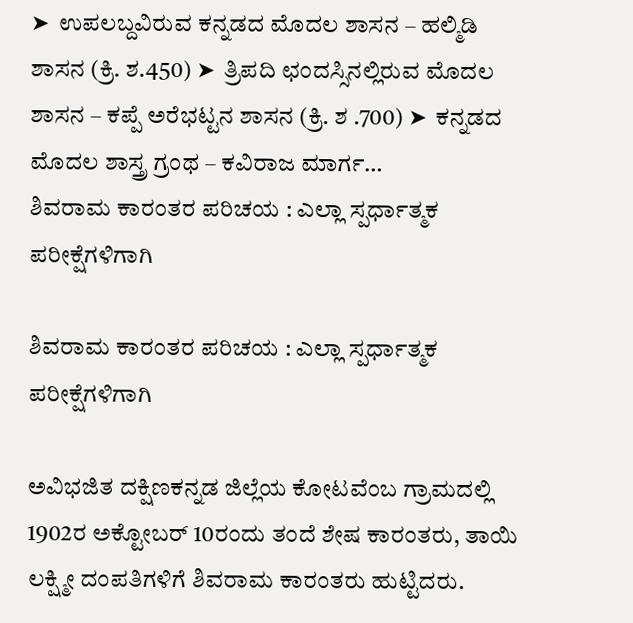➤  ಉಪಲಬ್ದವಿರುವ ಕನ್ನಡದ ಮೊದಲ ಶಾಸನ – ಹಲ್ಮಿಡಿ ಶಾಸನ (ಕ್ರಿ. ಶ.450) ➤  ತ್ರಿಪದಿ ಛಂದಸ್ಸಿನಲ್ಲಿರುವ ಮೊದಲ ಶಾಸನ – ಕಪ್ಪೆ ಅರೆಭಟ್ಟನ ಶಾಸನ (ಕ್ರಿ. ಶ .700) ➤  ಕನ್ನಡದ ಮೊದಲ ಶಾಸ್ತ್ರ ಗ್ರಂಥ – ಕವಿರಾಜ ಮಾರ್ಗ…
ಶಿವರಾಮ ಕಾರಂತರ ಪರಿಚಯ : ಎಲ್ಲಾ ಸ್ಪರ್ಧಾತ್ಮಕ ಪರೀಕ್ಷೆಗಳಿಗಾಗಿ

ಶಿವರಾಮ ಕಾರಂತರ ಪರಿಚಯ : ಎಲ್ಲಾ ಸ್ಪರ್ಧಾತ್ಮಕ ಪರೀಕ್ಷೆಗಳಿಗಾಗಿ

ಅವಿಭಜಿತ ದಕ್ಷಿಣಕನ್ನಡ ಜಿಲ್ಲೆಯ ಕೋಟವೆಂಬ ಗ್ರಾಮದಲ್ಲಿ 1902ರ ಅಕ್ಟೋಬರ್ 10ರಂದು ತಂದೆ ಶೇಷ ಕಾರಂತರು, ತಾಯಿ ಲಕ್ಷ್ಮೀ ದಂಪತಿಗಳಿಗೆ ಶಿವರಾಮ ಕಾರಂತರು ಹುಟ್ಟಿದರು.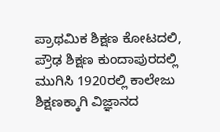ಪ್ರಾಥಮಿಕ ಶಿಕ್ಷಣ ಕೋಟದಲಿ, ಪ್ರೌಢ ಶಿಕ್ಷಣ ಕುಂದಾಪುರದಲ್ಲಿ ಮುಗಿಸಿ 1920ರಲ್ಲಿ ಕಾಲೇಜು ಶಿಕ್ಷಣಕ್ಕಾಗಿ ವಿಜ್ಞಾನದ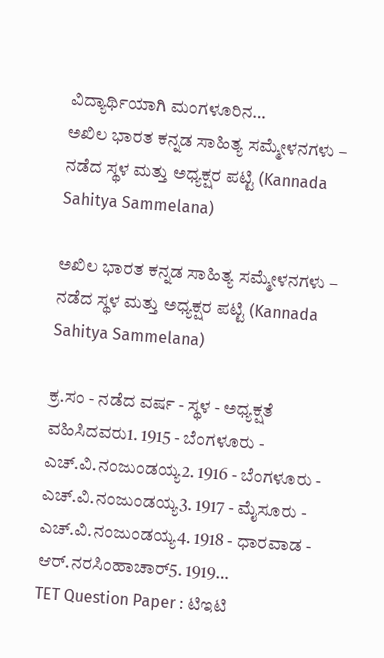ವಿದ್ಯಾರ್ಥಿಯಾಗಿ ಮಂಗಳೂರಿನ…
ಅಖಿಲ ಭಾರತ ಕನ್ನಡ ಸಾಹಿತ್ಯ ಸಮ್ಮೇಳನಗಳು – ನಡೆದ ಸ್ಥಳ ಮತ್ತು ಅಧ್ಯಕ್ಷರ ಪಟ್ಟಿ (Kannada Sahitya Sammelana)

ಅಖಿಲ ಭಾರತ ಕನ್ನಡ ಸಾಹಿತ್ಯ ಸಮ್ಮೇಳನಗಳು – ನಡೆದ ಸ್ಥಳ ಮತ್ತು ಅಧ್ಯಕ್ಷರ ಪಟ್ಟಿ (Kannada Sahitya Sammelana)

ಕ್ರ.ಸಂ - ನಡೆದ ವರ್ಷ - ಸ್ಥಳ - ಅಧ್ಯಕ್ಷತೆ ವಹಿಸಿದವರು1. 1915 - ಬೆಂಗಳೂರು - ಎಚ್.ವಿ.ನಂಜುಂಡಯ್ಯ2. 1916 - ಬೆಂಗಳೂರು - ಎಚ್.ವಿ.ನಂಜುಂಡಯ್ಯ3. 1917 - ಮೈಸೂರು - ಎಚ್.ವಿ.ನಂಜುಂಡಯ್ಯ4. 1918 - ಧಾರವಾಡ - ಆರ್.ನರಸಿಂಹಾಚಾರ್5. 1919…
TET Question Paper : ಟಿಇಟಿ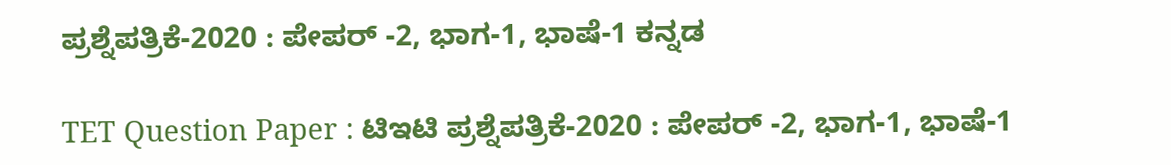ಪ್ರಶ್ನೆಪತ್ರಿಕೆ-2020 : ಪೇಪರ್ -2, ಭಾಗ-1, ಭಾಷೆ-1 ಕನ್ನಡ

TET Question Paper : ಟಿಇಟಿ ಪ್ರಶ್ನೆಪತ್ರಿಕೆ-2020 : ಪೇಪರ್ -2, ಭಾಗ-1, ಭಾಷೆ-1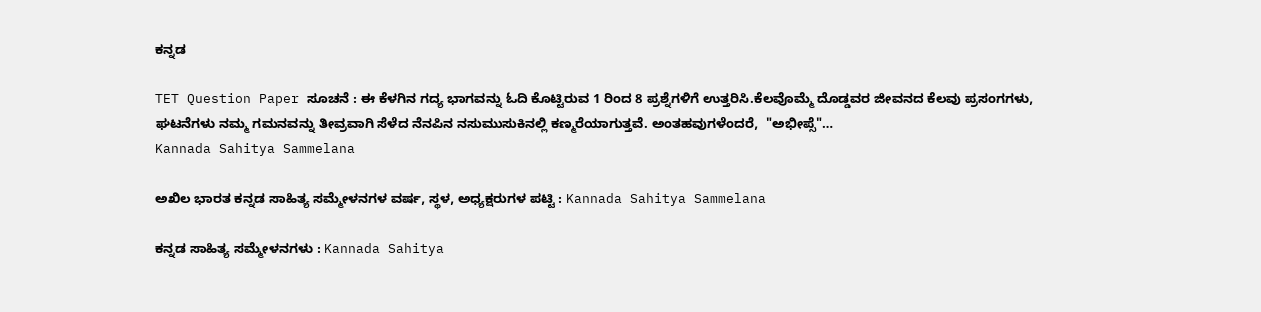ಕನ್ನಡ

TET Question Paper ಸೂಚನೆ : ಈ ಕೆಳಗಿನ ಗದ್ಯ ಭಾಗವನ್ನು ಓದಿ ಕೊಟ್ಟಿರುವ 1 ರಿಂದ 8 ಪ್ರಶ್ನೆಗಳಿಗೆ ಉತ್ತರಿಸಿ.ಕೆಲವೊಮ್ಮೆ ದೊಡ್ಡವರ ಜೀವನದ ಕೆಲವು ಪ್ರಸಂಗಗಳು, ಘಟನೆಗಳು ನಮ್ಮ ಗಮನವನ್ನು ತೀವ್ರವಾಗಿ ಸೆಳೆದ ನೆನಪಿನ ನಸುಮುಸುಕಿನಲ್ಲಿ ಕಣ್ಮರೆಯಾಗುತ್ತವೆ. ಅಂತಹವುಗಳೆಂದರೆ,  "ಅಭೀಪ್ಸೆ"…
Kannada Sahitya Sammelana

ಅಖಿಲ ಭಾರತ ಕನ್ನಡ ಸಾಹಿತ್ಯ ಸಮ್ಮೇಳನಗಳ ವರ್ಷ, ಸ್ಥಳ, ಅಧ್ಯಕ್ಷರುಗಳ ಪಟ್ಟಿ : Kannada Sahitya Sammelana

ಕನ್ನಡ ಸಾಹಿತ್ಯ ಸಮ್ಮೇಳನಗಳು : Kannada Sahitya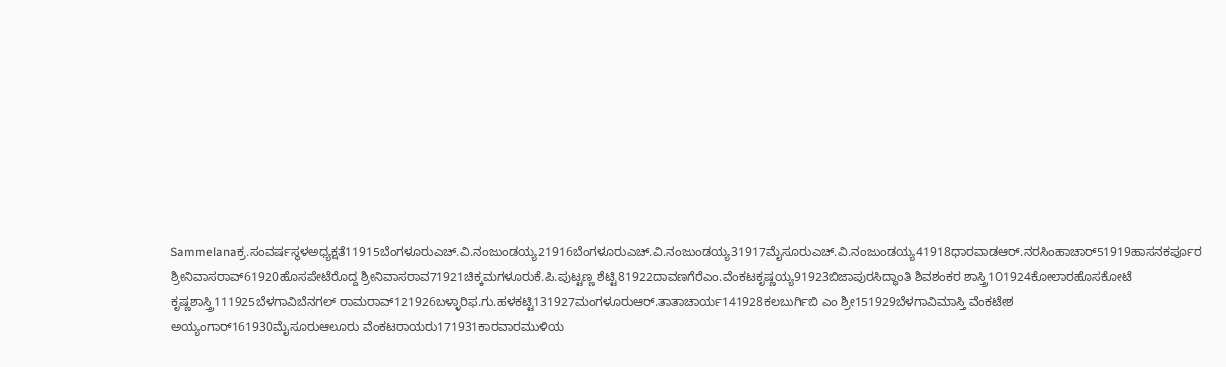Sammelanaಕ್ರ.ಸಂವರ್ಷಸ್ಥಳಅಧ್ಯಕ್ಷತೆ11915ಬೆಂಗಳೂರುಎಚ್.ವಿ.ನಂಜುಂಡಯ್ಯ21916ಬೆಂಗಳೂರುಎಚ್.ವಿ.ನಂಜುಂಡಯ್ಯ31917ಮೈಸೂರುಎಚ್.ವಿ.ನಂಜುಂಡಯ್ಯ41918ಧಾರವಾಡಆರ್.ನರಸಿಂಹಾಚಾರ್51919ಹಾಸನಕರ್ಪೂರ ಶ್ರೀನಿವಾಸರಾವ್61920ಹೊಸಪೇಟೆರೊದ್ದ ಶ್ರೀನಿವಾಸರಾವ71921ಚಿಕ್ಕಮಗಳೂರುಕೆ.ಪಿ.ಪುಟ್ಟಣ್ಣ ಶೆಟ್ಟಿ81922ದಾವಣಗೆರೆಎಂ.ವೆಂಕಟಕೃಷ್ಣಯ್ಯ91923ಬಿಜಾಪುರಸಿದ್ಧಾಂತಿ ಶಿವಶಂಕರ ಶಾಸ್ತ್ರಿ1೦1924ಕೋಲಾರಹೊಸಕೋಟೆ ಕೃಷ್ಣಶಾಸ್ತ್ರಿ111925ಬೆಳಗಾವಿಬೆನಗಲ್ ರಾಮರಾವ್121926ಬಳ್ಳಾರಿಫ.ಗು.ಹಳಕಟ್ಟಿ131927ಮಂಗಳೂರುಆರ್.ತಾತಾಚಾರ್ಯ141928ಕಲಬುರ್ಗಿಬಿ ಎಂ ಶ್ರೀ151929ಬೆಳಗಾವಿಮಾಸ್ತಿ ವೆಂಕಟೇಶ ಅಯ್ಯಂಗಾರ್161930ಮೈಸೂರುಆಲೂರು ವೆಂಕಟರಾಯರು171931ಕಾರವಾರಮುಳಿಯ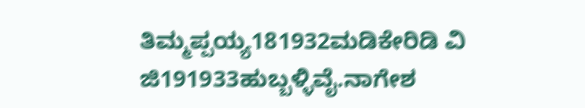ತಿಮ್ಮಪ್ಪಯ್ಯ181932ಮಡಿಕೇರಿಡಿ ವಿ ಜಿ191933ಹುಬ್ಬಳ್ಳಿವೈ.ನಾಗೇಶ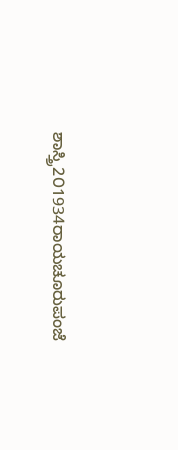ಶಾಸ್ತ್ರಿ2೦1934ರಾಯಚೂರುಪಂಜೆ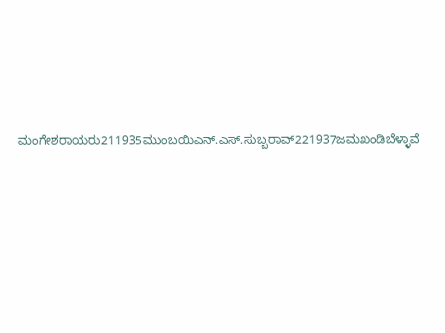ಮಂಗೇಶರಾಯರು211935ಮುಂಬಯಿಎನ್.ಎಸ್.ಸುಬ್ಬರಾವ್221937ಜಮಖಂಡಿಬೆಳ್ಳಾವೆ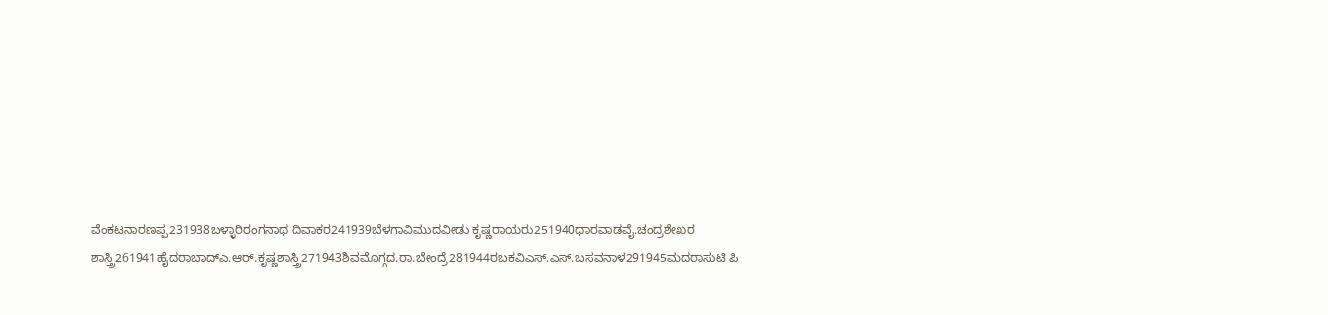ವೆಂಕಟನಾರಣಪ್ಪ231938ಬಳ್ಳಾರಿರಂಗನಾಥ ದಿವಾಕರ241939ಬೆಳಗಾವಿಮುದವೀಡು ಕೃಷ್ಣರಾಯರು251940ಧಾರವಾಡವೈ.ಚಂದ್ರಶೇಖರ ಶಾಸ್ತ್ರಿ261941ಹೈದರಾಬಾದ್ಎ.ಆರ್.ಕೃಷ್ಣಶಾಸ್ತ್ರಿ271943ಶಿವಮೊಗ್ಗದ.ರಾ.ಬೇಂದ್ರೆ281944ರಬಕವಿಎಸ್.ಎಸ್.ಬಸವನಾಳ291945ಮದರಾಸುಟಿ ಪಿ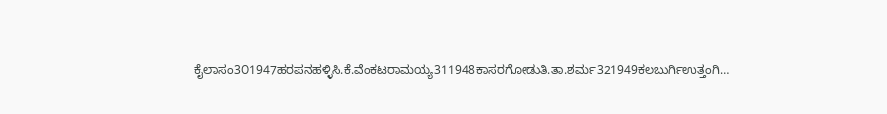ಕೈಲಾಸಂ3೦1947ಹರಪನಹಳ್ಳಿಸಿ.ಕೆ.ವೆಂಕಟರಾಮಯ್ಯ311948ಕಾಸರಗೋಡುತಿ.ತಾ.ಶರ್ಮ321949ಕಲಬುರ್ಗಿಉತ್ತಂಗಿ…